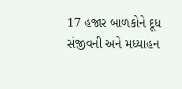17 હજાર બાળકોને દૂધ સંજીવની અને મધ્યાહન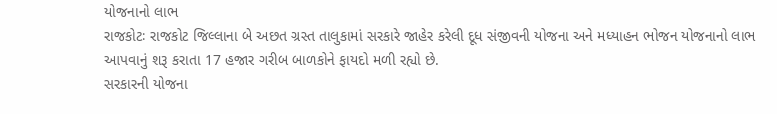યોજનાનો લાભ
રાજકોટઃ રાજકોટ જિલ્લાના બે અછત ગ્રસ્ત તાલુકામાં સરકારે જાહેર કરેલી દૂધ સંજીવની યોજના અને મધ્યાહન ભોજન યોજનાનો લાભ આપવાનું શરૂ કરાતા 17 હજાર ગરીબ બાળકોને ફાયદો મળી રહ્યો છે.
સરકારની યોજના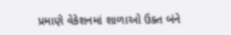પ્રમાણે વેકેશનમાં શાળાઓ ઉક્ત બંને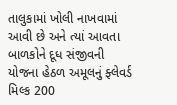તાલુકામાં ખોલી નાખવામાં આવી છે અને ત્યાં આવતા બાળકોને દૂધ સંજીવની યોજના હેઠળ અમૂલનું ફ્લેવર્ડ મિલ્ક 200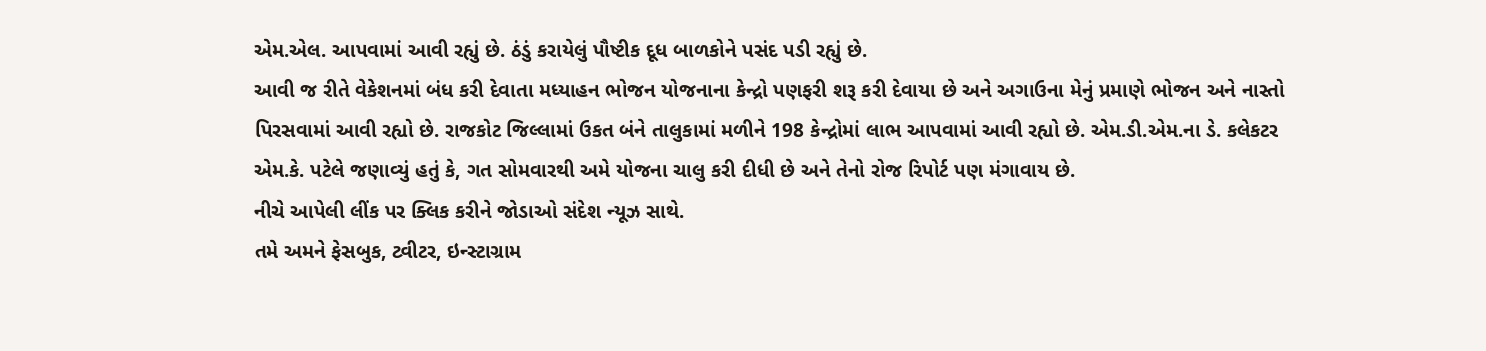એમ.એલ. આપવામાં આવી રહ્યું છે. ઠંડું કરાયેલું પૌષ્ટીક દૂધ બાળકોને પસંદ પડી રહ્યું છે.
આવી જ રીતે વેકેશનમાં બંધ કરી દેવાતા મધ્યાહન ભોજન યોજનાના કેન્દ્રો પણફરી શરૂ કરી દેવાયા છે અને અગાઉના મેનું પ્રમાણે ભોજન અને નાસ્તો પિરસવામાં આવી રહ્યો છે. રાજકોટ જિલ્લામાં ઉકત બંને તાલુકામાં મળીને 198 કેન્દ્રોમાં લાભ આપવામાં આવી રહ્યો છે. એમ.ડી.એમ.ના ડે. કલેકટર એમ.કે. પટેલે જણાવ્યું હતું કે, ગત સોમવારથી અમે યોજના ચાલુ કરી દીધી છે અને તેનો રોજ રિપોર્ટ પણ મંગાવાય છે.
નીચે આપેલી લીંક પર ક્લિક કરીને જોડાઓ સંદેશ ન્યૂઝ સાથે.
તમે અમને ફેસબુક, ટ્વીટર, ઇન્સ્ટાગ્રામ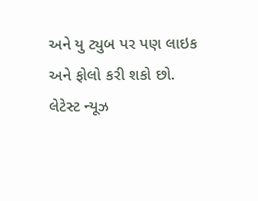અને યુ ટ્યુબ પર પણ લાઇક અને ફોલો કરી શકો છો.
લેટેસ્ટ ન્યૂઝ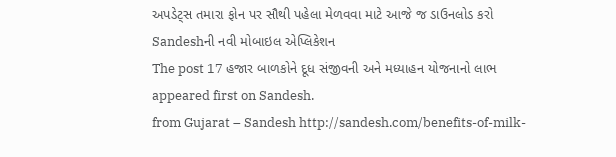અપડેટ્સ તમારા ફોન પર સૌથી પહેલા મેળવવા માટે આજે જ ડાઉનલોડ કરો Sandeshની નવી મોબાઇલ એપ્લિકેશન
The post 17 હજાર બાળકોને દૂધ સંજીવની અને મધ્યાહન યોજનાનો લાભ appeared first on Sandesh.
from Gujarat – Sandesh http://sandesh.com/benefits-of-milk-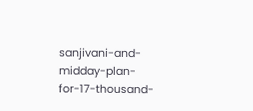sanjivani-and-midday-plan-for-17-thousand-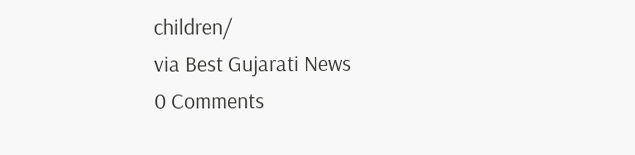children/
via Best Gujarati News
0 Comments